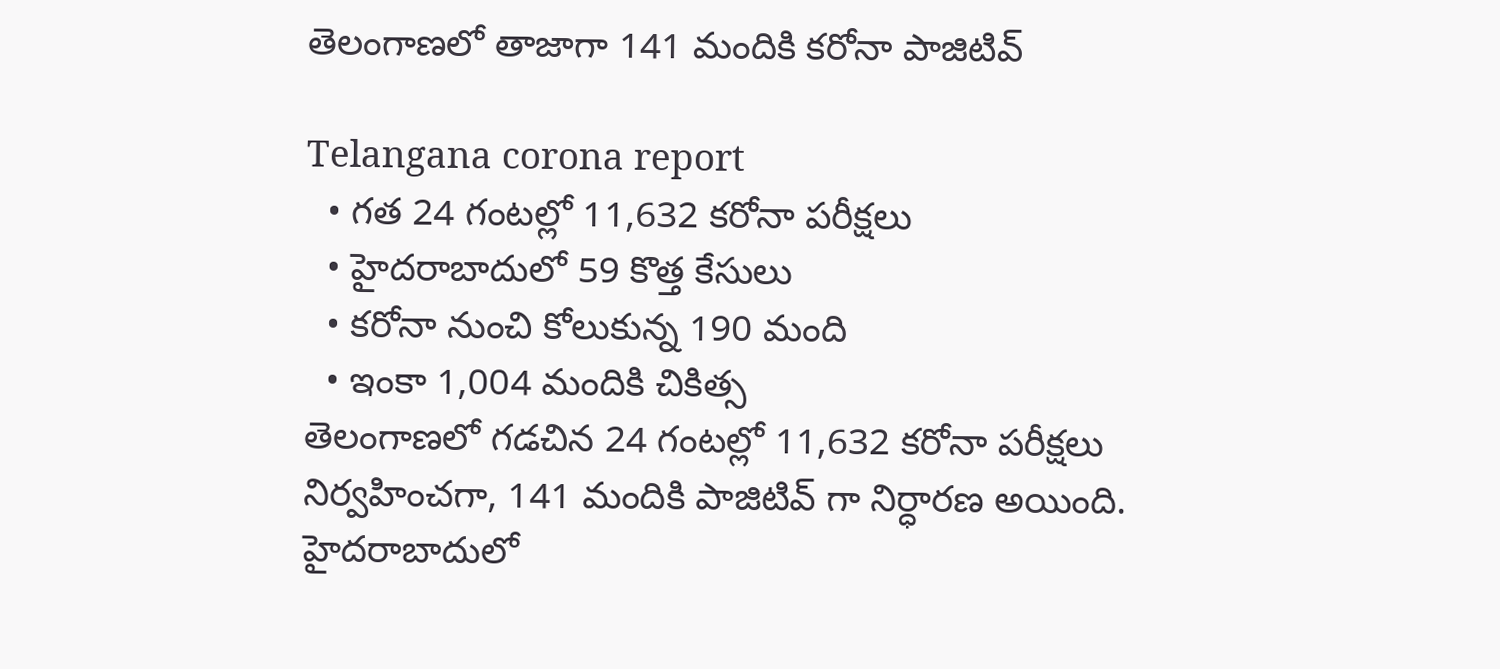తెలంగాణలో తాజాగా 141 మందికి కరోనా పాజిటివ్

Telangana corona report
  • గత 24 గంటల్లో 11,632 కరోనా పరీక్షలు
  • హైదరాబాదులో 59 కొత్త కేసులు
  • కరోనా నుంచి కోలుకున్న 190 మంది
  • ఇంకా 1,004 మందికి చికిత్స
తెలంగాణలో గడచిన 24 గంటల్లో 11,632 కరోనా పరీక్షలు నిర్వహించగా, 141 మందికి పాజిటివ్ గా నిర్ధారణ అయింది. హైదరాబాదులో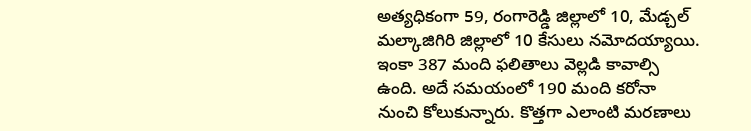అత్యధికంగా 59, రంగారెడ్డి జిల్లాలో 10, మేడ్చల్ మల్కాజిగిరి జిల్లాలో 10 కేసులు నమోదయ్యాయి. ఇంకా 387 మంది ఫలితాలు వెల్లడి కావాల్సి ఉంది. అదే సమయంలో 190 మంది కరోనా నుంచి కోలుకున్నారు. కొత్తగా ఎలాంటి మరణాలు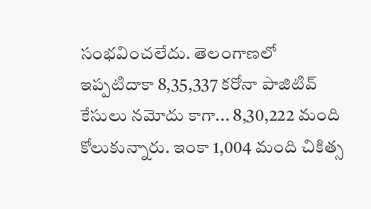సంభవించలేదు. తెలంగాణలో ఇప్పటిదాకా 8,35,337 కరోనా పాజిటివ్ కేసులు నమోదు కాగా... 8,30,222 మంది కోలుకున్నారు. ఇంకా 1,004 మంది చికిత్స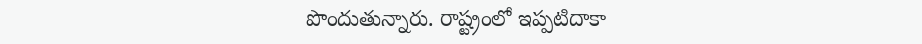పొందుతున్నారు. రాష్ట్రంలో ఇప్పటిదాకా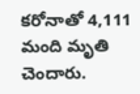కరోనాతో 4,111 మంది మృతి చెందారు.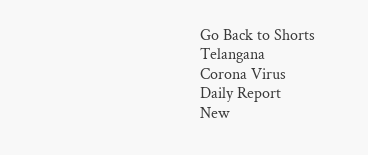Go Back to Shorts
Telangana
Corona Virus
Daily Report
New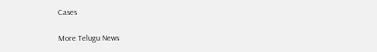Cases

More Telugu News